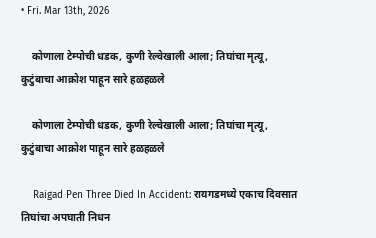• Fri. Mar 13th, 2026

    कोणाला टेम्पोची धडक, कुणी रेल्वेखाली आला; तिघांचा मृत्यू, कुटुंबाचा आक्रोश पाहून सारे हळहळले

    कोणाला टेम्पोची धडक, कुणी रेल्वेखाली आला; तिघांचा मृत्यू, कुटुंबाचा आक्रोश पाहून सारे हळहळले

    Raigad Pen Three Died In Accident: रायगडमध्ये एकाच दिवसात तिघांचा अपघाती निधन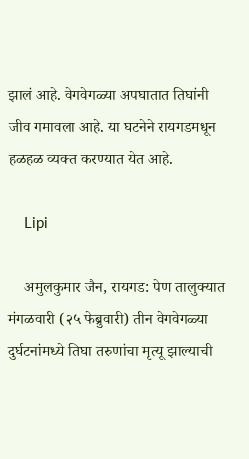झालं आहे. वेगवेगळ्या अपघातात तिघांनी जीव गमावला आहे. या घटनेने रायगडमधून हळहळ व्यक्त करण्यात येत आहे.

    Lipi

    अमुलकुमार जैन, रायगड: पेण तालुक्यात मंगळवारी (२५ फेब्रुवारी) तीन वेगवेगळ्या दुर्घटनांमध्ये तिघा तरुणांचा मृत्यू झाल्याची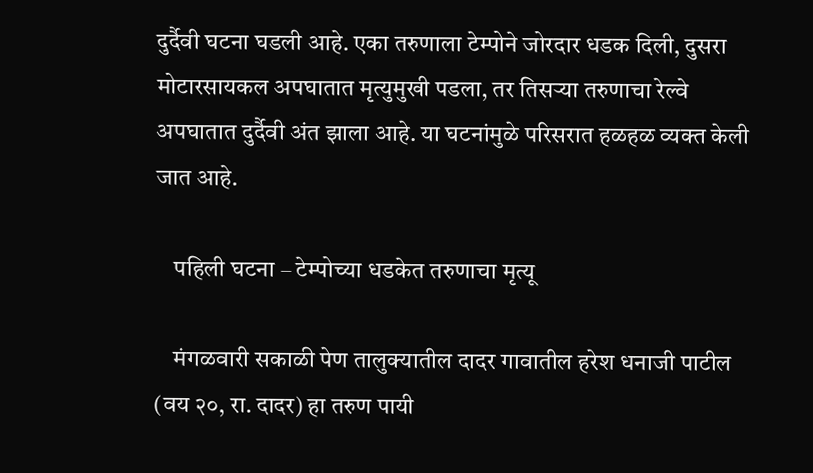दुर्दैवी घटना घडली आहे. एका तरुणाला टेम्पोने जोरदार धडक दिली, दुसरा मोटारसायकल अपघातात मृत्युमुखी पडला, तर तिसऱ्या तरुणाचा रेल्वे अपघातात दुर्दैवी अंत झाला आहे. या घटनांमुळे परिसरात हळहळ व्यक्त केली जात आहे.

    पहिली घटना – टेम्पोच्या धडकेत तरुणाचा मृत्यू

    मंगळवारी सकाळी पेण तालुक्यातील दादर गावातील हरेश धनाजी पाटील (वय २०, रा. दादर) हा तरुण पायी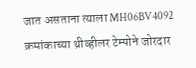जात असताना त्याला MH06BV4092 क्रमांकाच्या थ्रीव्हीलर टेम्पोने जोरदार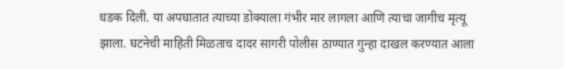धडक दिली. या अपघातात त्याच्या डोक्याला गंभीर मार लागला आणि त्याचा जागीच मृत्यू झाला. घटनेची माहिती मिळताच दादर सागरी पोलीस ठाण्यात गुन्हा दाखल करण्यात आला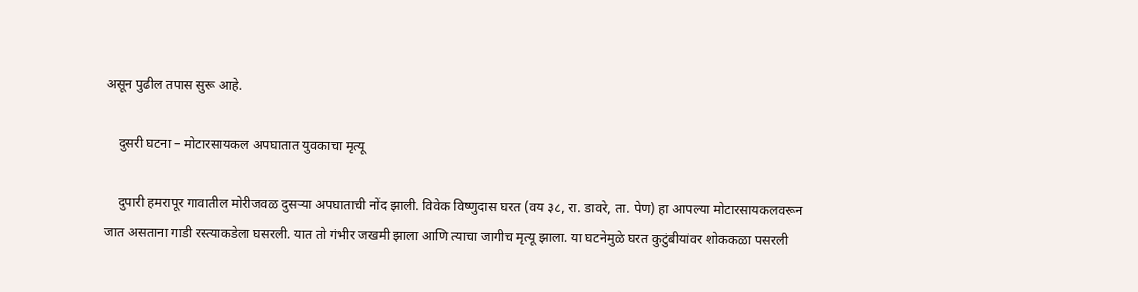असून पुढील तपास सुरू आहे.

    दुसरी घटना – मोटारसायकल अपघातात युवकाचा मृत्यू

    दुपारी हमरापूर गावातील मोरीजवळ दुसऱ्या अपघाताची नोंद झाली. विवेक विष्णुदास घरत (वय ३८, रा. डावरे, ता. पेण) हा आपल्या मोटारसायकलवरून जात असताना गाडी रस्त्याकडेला घसरली. यात तो गंभीर जखमी झाला आणि त्याचा जागीच मृत्यू झाला. या घटनेमुळे घरत कुटुंबीयांवर शोककळा पसरली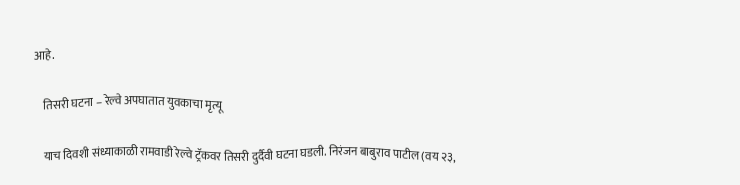आहे.

    तिसरी घटना – रेल्वे अपघातात युवकाचा मृत्यू

    याच दिवशी संध्याकाळी रामवाडी रेल्वे ट्रॅकवर तिसरी दुर्दैवी घटना घडली. निरंजन बाबुराव पाटील (वय २३,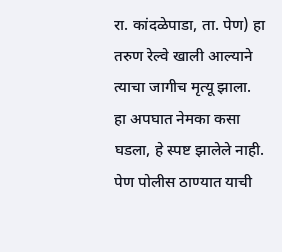रा. कांदळेपाडा, ता. पेण) हा तरुण रेल्वे खाली आल्याने त्याचा जागीच मृत्यू झाला. हा अपघात नेमका कसा घडला, हे स्पष्ट झालेले नाही. पेण पोलीस ठाण्यात याची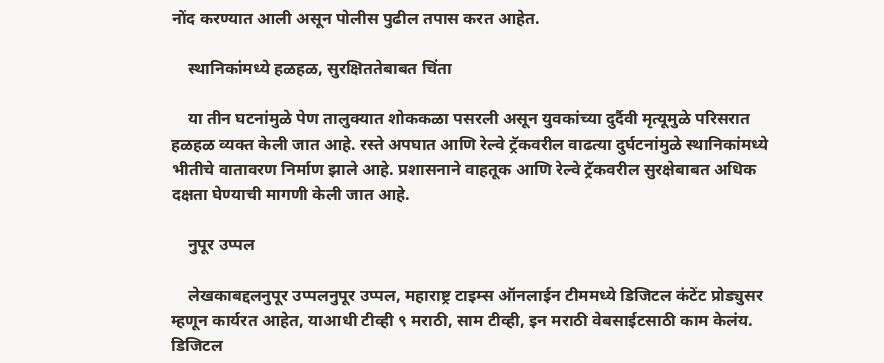नोंद करण्यात आली असून पोलीस पुढील तपास करत आहेत.

    स्थानिकांमध्ये हळहळ, सुरक्षिततेबाबत चिंता

    या तीन घटनांमुळे पेण तालुक्यात शोककळा पसरली असून युवकांच्या दुर्दैवी मृत्यूमुळे परिसरात हळहळ व्यक्त केली जात आहे. रस्ते अपघात आणि रेल्वे ट्रॅकवरील वाढत्या दुर्घटनांमुळे स्थानिकांमध्ये भीतीचे वातावरण निर्माण झाले आहे. प्रशासनाने वाहतूक आणि रेल्वे ट्रॅकवरील सुरक्षेबाबत अधिक दक्षता घेण्याची मागणी केली जात आहे.

    नुपूर उप्पल

    लेखकाबद्दलनुपूर उप्पलनुपूर उप्पल, महाराष्ट्र टाइम्स ऑनलाईन टीममध्ये डिजिटल कंटेंट प्रोड्युसर म्हणून कार्यरत आहेत, याआधी टीव्ही ९ मराठी, साम टीव्ही, इन मराठी वेबसाईटसाठी काम केलंय. डिजिटल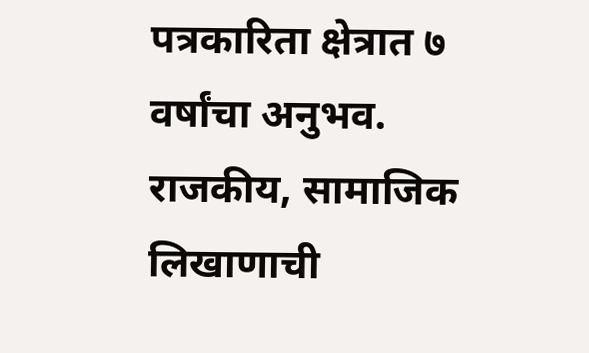पत्रकारिता क्षेत्रात ७ वर्षांचा अनुभव. राजकीय, सामाजिक लिखाणाची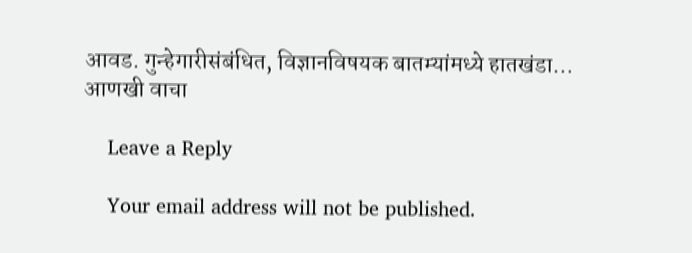आवड. गुन्हेगारीसंबंधित, विज्ञानविषयक बातम्यांमध्ये हातखंडा… आणखी वाचा

    Leave a Reply

    Your email address will not be published.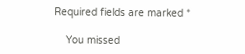Required fields are marked *

    You missed